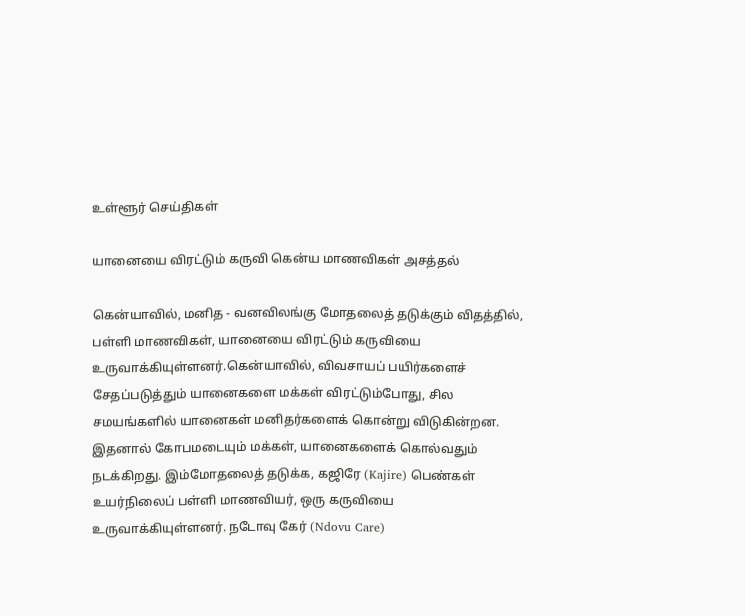உள்ளூர் செய்திகள்

யானையை விரட்டும் கருவி கென்ய மாணவிகள் அசத்தல்

கென்யாவில், மனித - வனவிலங்கு மோதலைத் தடுக்கும் விதத்தில், பள்ளி மாணவிகள், யானையை விரட்டும் கருவியை உருவாக்கியுள்ளனர்.கென்யாவில், விவசாயப் பயிர்களைச் சேதப்படுத்தும் யானைகளை மக்கள் விரட்டும்போது, சில சமயங்களில் யானைகள் மனிதர்களைக் கொன்று விடுகின்றன. இதனால் கோபமடையும் மக்கள், யானைகளைக் கொல்வதும் நடக்கிறது. இம்மோதலைத் தடுக்க, கஜிரே (Kajire) பெண்கள் உயர்நிலைப் பள்ளி மாணவியர், ஒரு கருவியை உருவாக்கியுள்ளனர். நடோவு கேர் (Ndovu Care)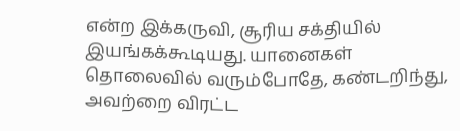என்ற இக்கருவி, சூரிய சக்தியில் இயங்கக்கூடியது. யானைகள் தொலைவில் வரும்போதே, கண்டறிந்து, அவற்றை விரட்ட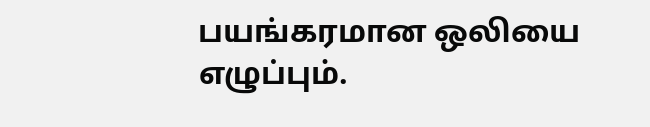பயங்கரமான ஒலியை எழுப்பும்.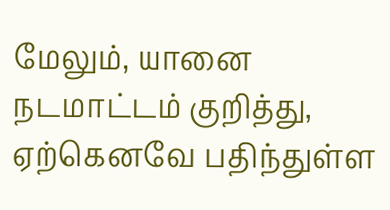மேலும், யானை நடமாட்டம் குறித்து, ஏற்கெனவே பதிந்துள்ள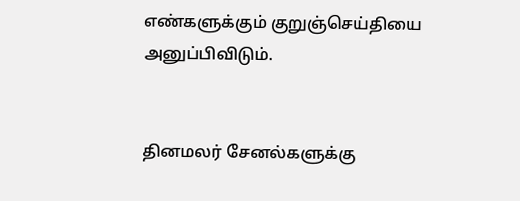எண்களுக்கும் குறுஞ்செய்தியை அனுப்பிவிடும்.


தினமலர் சேனல்களுக்கு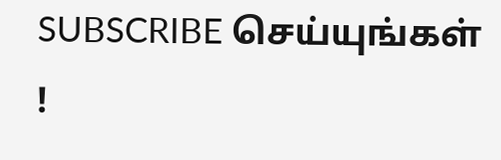SUBSCRIBE செய்யுங்கள் !